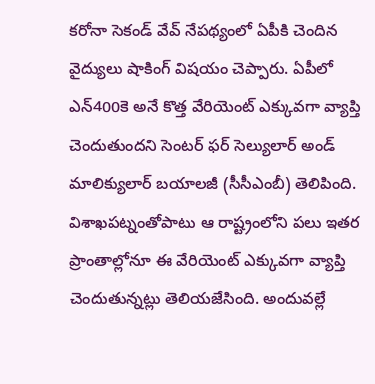కరోనా సెకండ్ వేవ్ నేపథ్యంలో ఏపీకి చెందిన వైద్యులు షాకింగ్ విషయం చెప్పారు. ఏపీలో ఎన్400కె అనే కొత్త వేరియెంట్ ఎక్కువగా వ్యాప్తి చెందుతుందని సెంటర్ ఫర్ సెల్యులార్ అండ్ మాలిక్యులార్ బయాలజీ (సీసీఎంబీ) తెలిపింది. విశాఖపట్నంతోపాటు ఆ రాష్ట్రంలోని పలు ఇతర ప్రాంతాల్లోనూ ఈ వేరియెంట్ ఎక్కువగా వ్యాప్తి చెందుతున్నట్లు తెలియజేసింది. అందువల్లే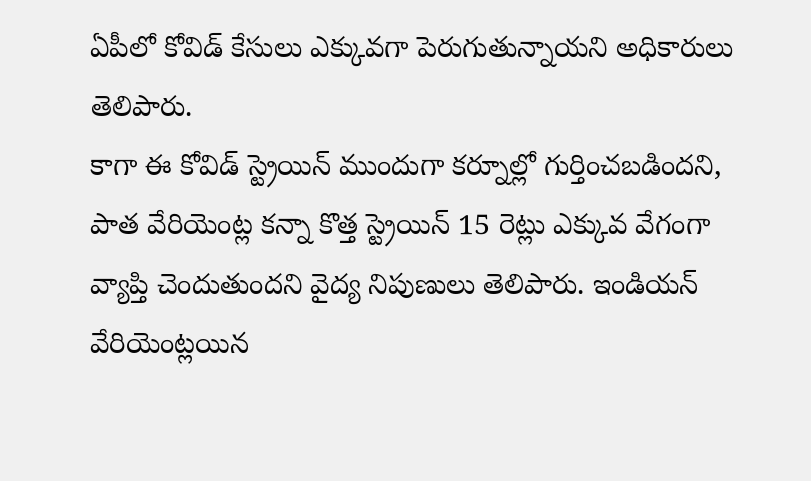ఏపీలో కోవిడ్ కేసులు ఎక్కువగా పెరుగుతున్నాయని అధికారులు తెలిపారు.
కాగా ఈ కోవిడ్ స్ట్రెయిన్ ముందుగా కర్నూల్లో గుర్తించబడిందని, పాత వేరియెంట్ల కన్నా కొత్త స్ట్రెయిన్ 15 రెట్లు ఎక్కువ వేగంగా వ్యాప్తి చెందుతుందని వైద్య నిపుణులు తెలిపారు. ఇండియన్ వేరియెంట్లయిన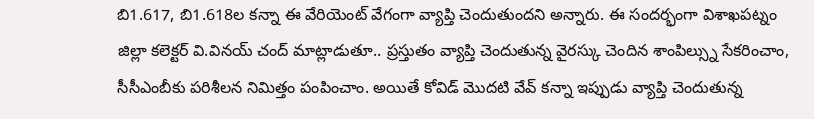బి1.617, బి1.618ల కన్నా ఈ వేరియెంట్ వేగంగా వ్యాప్తి చెందుతుందని అన్నారు. ఈ సందర్భంగా విశాఖపట్నం జిల్లా కలెక్టర్ వి.వినయ్ చంద్ మాట్లాడుతూ.. ప్రస్తుతం వ్యాప్తి చెందుతున్న వైరస్కు చెందిన శాంపిల్స్ను సేకరించాం, సీసీఎంబీకు పరిశీలన నిమిత్తం పంపించాం. అయితే కోవిడ్ మొదటి వేవ్ కన్నా ఇప్పుడు వ్యాప్తి చెందుతున్న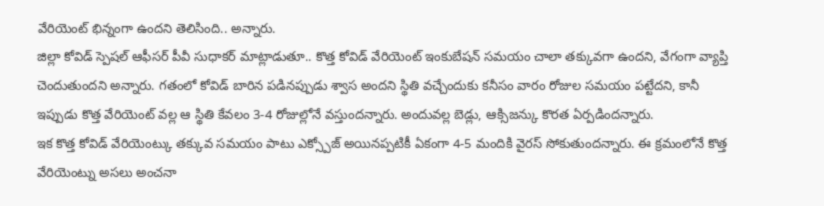వేరియెంట్ భిన్నంగా ఉందని తెలిసింది.. అన్నారు.
జిల్లా కోవిడ్ స్పెషల్ ఆఫీసర్ పీవీ సుధాకర్ మాట్లాడుతూ.. కొత్త కోవిడ్ వేరియెంట్ ఇంకుబేషన్ సమయం చాలా తక్కువగా ఉందని, వేగంగా వ్యాప్తి చెందుతుందని అన్నారు. గతంలో కోవిడ్ బారిన పడినప్పుడు శ్వాస అందని స్థితి వచ్చేందుకు కనీసం వారం రోజుల సమయం పట్టేదని, కానీ ఇప్పుడు కొత్త వేరియెంట్ వల్ల ఆ స్థితి కేవలం 3-4 రోజుల్లోనే వస్తుందన్నారు. అందువల్ల బెడ్లు, ఆక్సిజన్కు కొరత ఏర్పడిందన్నారు.
ఇక కొత్త కోవిడ్ వేరియెంట్కు తక్కువ సమయం పాటు ఎక్స్పోజ్ అయినప్పటికీ ఏకంగా 4-5 మందికి వైరస్ సోకుతుందన్నారు. ఈ క్రమంలోనే కొత్త వేరియెంట్ను అసలు అంచనా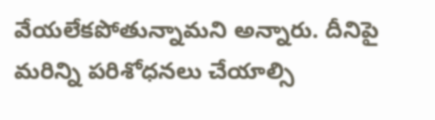వేయలేకపోతున్నామని అన్నారు. దీనిపై మరిన్ని పరిశోధనలు చేయాల్సి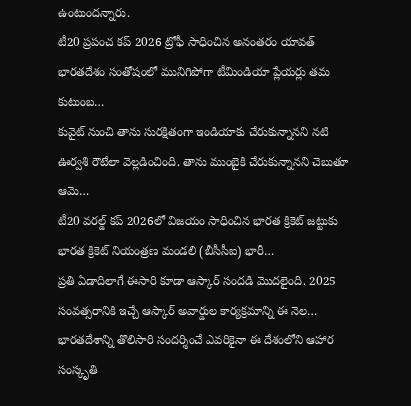ఉంటుందన్నారు.
టీ20 ప్రపంచ కప్ 2026 ట్రోఫీ సాధించిన అనంతరం యావత్ భారతదేశం సంతోషంలో మునిగిపోగా టీమిండియా ప్లేయర్లు తమ కుటుంబ…
కువైట్ నుంచి తాను సురక్షితంగా ఇండియాకు చేరుకున్నానని నటి ఊర్వశి రౌటేలా వెల్లడించింది. తాను ముంబైకి చేరుకున్నానని చెబుతూ ఆమె…
టీ20 వరల్డ్ కప్ 2026లో విజయం సాధించిన భారత క్రికెట్ జట్టుకు భారత క్రికెట్ నియంత్రణ మండలి (బీసీసీఐ) భారీ…
ప్రతి ఏడాదిలాగే ఈసారి కూడా ఆస్కార్ సందడి మొదలైంది. 2025 సంవత్సరానికి ఇచ్చే ఆస్కార్ అవార్డుల కార్యక్రమాన్ని ఈ నెల…
భారతదేశాన్ని తొలిసారి సందర్శించే ఎవరికైనా ఈ దేశంలోని ఆహార సంస్కృతి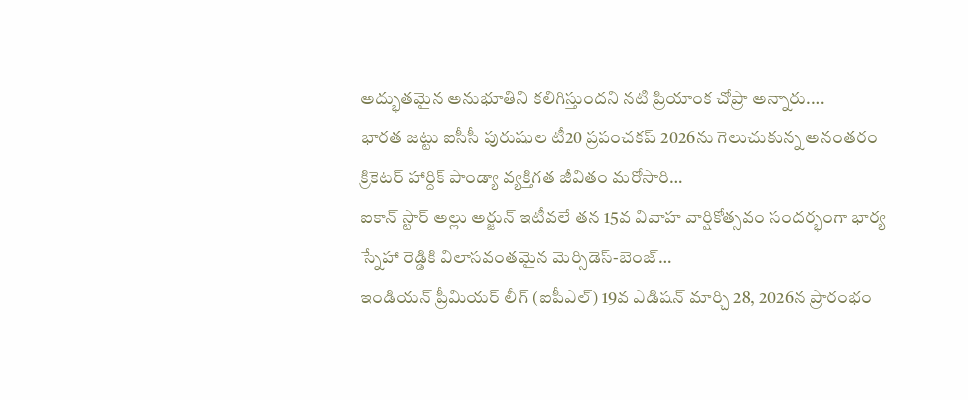అద్భుతమైన అనుభూతిని కలిగిస్తుందని నటి ప్రియాంక చోప్రా అన్నారు.…
భారత జట్టు ఐసీసీ పురుషుల టీ20 ప్రపంచకప్ 2026ను గెలుచుకున్న అనంతరం క్రికెటర్ హార్దిక్ పాండ్యా వ్యక్తిగత జీవితం మరోసారి…
ఐకాన్ స్టార్ అల్లు అర్జున్ ఇటీవలే తన 15వ వివాహ వార్షికోత్సవం సందర్భంగా భార్య స్నేహా రెడ్డికి విలాసవంతమైన మెర్సిడెస్-బెంజ్…
ఇండియన్ ప్రీమియర్ లీగ్ (ఐపీఎల్) 19వ ఎడిషన్ మార్చి 28, 2026న ప్రారంభం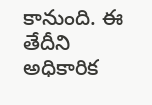కానుంది. ఈ తేదీని అధికారిక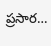ప్రసార…